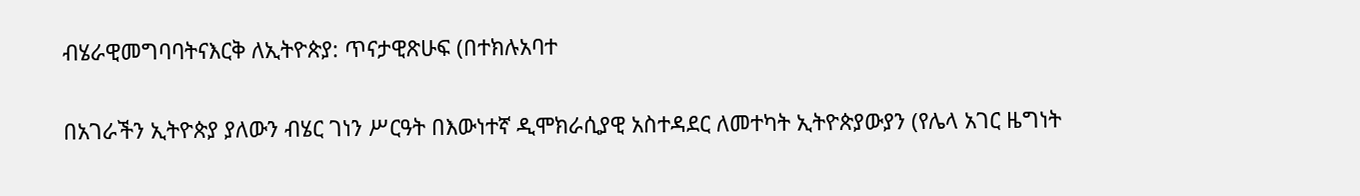ብሄራዊመግባባትናእርቅ ለኢትዮጵያ: ጥናታዊጽሁፍ (በተክሉአባተ

በአገራችን ኢትዮጵያ ያለውን ብሄር ገነን ሥርዓት በእውነተኛ ዲሞክራሲያዊ አስተዳደር ለመተካት ኢትዮጵያውያን (የሌላ አገር ዜግነት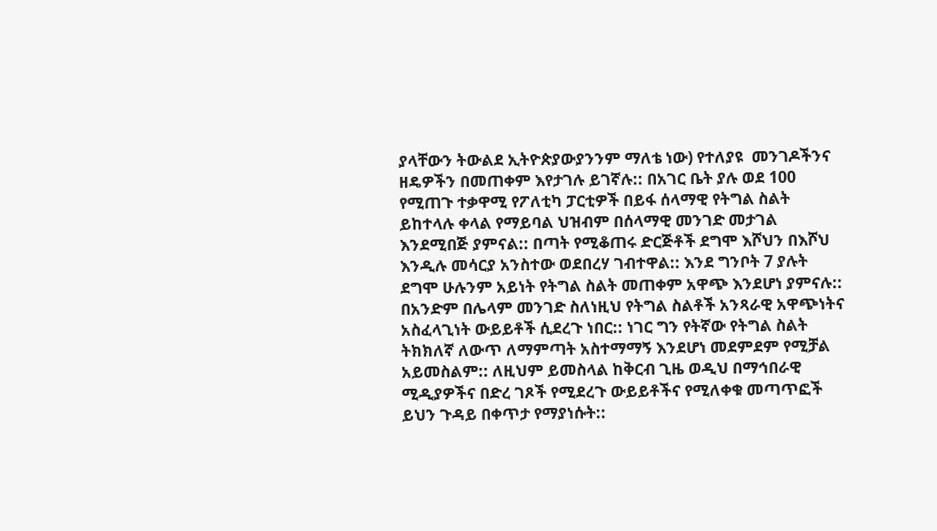ያላቸውን ትውልደ ኢትዮጵያውያንንም ማለቴ ነው) የተለያዩ  መንገዶችንና ዘዴዎችን በመጠቀም እየታገሉ ይገኛሉ:: በአገር ቤት ያሉ ወደ 100 የሚጠጉ ተቃዋሚ የፖለቲካ ፓርቲዎች በይፋ ሰላማዊ የትግል ስልት ይከተላሉ ቀላል የማይባል ህዝብም በሰላማዊ መንገድ መታገል እንደሚበጅ ያምናል:: በጣት የሚቆጠሩ ድርጅቶች ደግሞ እሾህን በእሾህ እንዲሉ መሳርያ አንስተው ወደበረሃ ገብተዋል:: እንደ ግንቦት 7 ያሉት ደግሞ ሁሉንም አይነት የትግል ስልት መጠቀም አዋጭ እንደሆነ ያምናሉ:: በአንድም በሌላም መንገድ ስለነዚህ የትግል ስልቶች አንጻራዊ አዋጭነትና አስፈላጊነት ውይይቶች ሲደረጉ ነበር:: ነገር ግን የትኛው የትግል ስልት ትክክለኛ ለውጥ ለማምጣት አስተማማኝ እንደሆነ መደምደም የሚቻል አይመስልም:: ለዚህም ይመስላል ከቅርብ ጊዜ ወዲህ በማኅበራዊ ሚዲያዎችና በድረ ገጾች የሚደረጉ ውይይቶችና የሚለቀቁ መጣጥፎች ይህን ጉዳይ በቀጥታ የማያነሱት::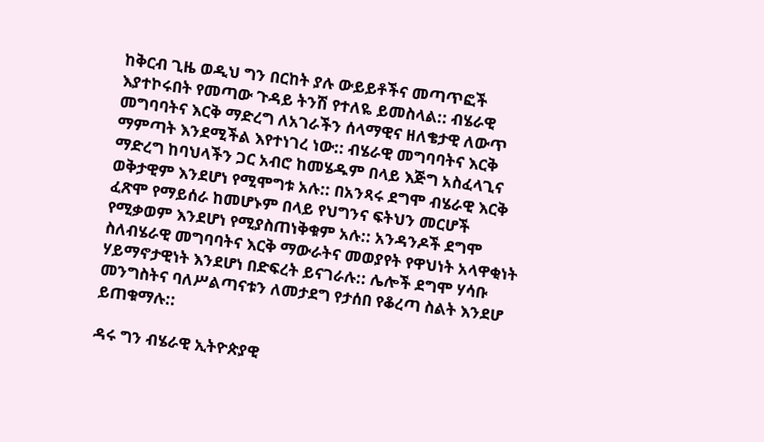ከቅርብ ጊዜ ወዲህ ግን በርከት ያሉ ውይይቶችና መጣጥፎች እያተኮሩበት የመጣው ጉዳይ ትንሽ የተለዬ ይመስላል:: ብሄራዊ መግባባትና እርቅ ማድረግ ለአገራችን ሰላማዊና ዘለቄታዊ ለውጥ ማምጣት እንደሚችል እየተነገረ ነው:: ብሄራዊ መግባባትና እርቅ ማድረግ ከባህላችን ጋር አብሮ ከመሄዱም በላይ እጅግ አስፈላጊና ወቅታዊም እንደሆነ የሚሞግቱ አሉ:: በአንጻሩ ደግሞ ብሄራዊ እርቅ ፈጽሞ የማይሰራ ከመሆኑም በላይ የህግንና ፍትህን መርሆች የሚቃወም እንደሆነ የሚያስጠነቅቁም አሉ:: አንዳንዶች ደግሞ ስለብሄራዊ መግባባትና እርቅ ማውራትና መወያየት የዋህነት አላዋቂነት ሃይማኖታዊነት እንደሆነ በድፍረት ይናገራሉ:: ሌሎች ደግሞ ሃሳቡ መንግስትና ባለሥልጣናቱን ለመታደግ የታሰበ የቆረጣ ስልት እንደሆ ይጠቁማሉ::

ዳሩ ግን ብሄራዊ ኢትዮጵያዊ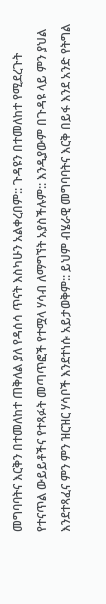መግባባትና እርቅን በተመለከተ ጠቅለል ያለ የዳሰሳ ጥናት እስካሁን አልቀረበም:: ጉዳዩን በተመለከተ የሚደረጉት የተናጥል ውይይቶችና የተጻፉት መጣጥፎች የተሟላ ሃሳብ ለማግኘት አያስችሉም:: እንዲያውም በጉዳዩ ላይ ምን ያህል እንደተጻፈና ምን ምን ዝርዝር ሃሳቦች እንደተነሱ አይታወቅም:: ይህም ብሄራዊ መግባባትና እርቅ በይፋ እንደ አንድ የትግል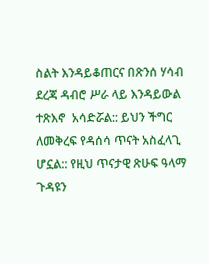ስልት እንዳይቆጠርና በጽንሰ ሃሳብ ደረጃ ዳብሮ ሥራ ላይ እንዳይውል ተጽእኖ  አሳድሯል:: ይህን ችግር ለመቅረፍ የዳሰሳ ጥናት አስፈላጊ ሆኗል:: የዚህ ጥናታዊ ጽሁፍ ዓላማ ጉዳዩን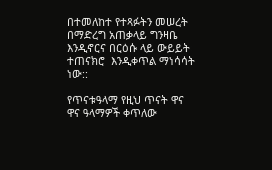በተመለከተ የተጻፉትን መሠረት በማድረግ አጠቃላይ ግንዛቤ እንዲኖርና በርዕሱ ላይ ውይይት ተጠናክሮ  እንዲቀጥል ማነሳሳት ነው::

የጥናቱዓላማ የዚህ ጥናት ዋና ዋና ዓላማዎች ቀጥለው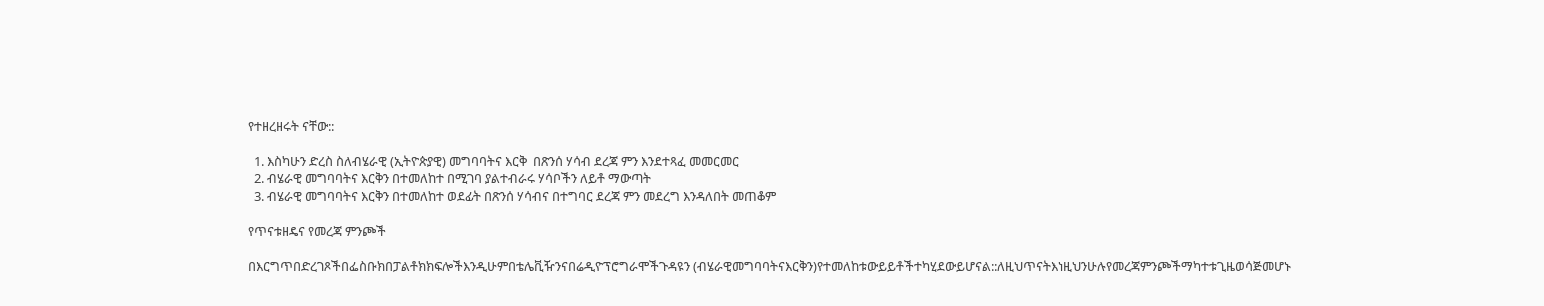የተዘረዘሩት ናቸው::

  1. እስካሁን ድረስ ስለብሄራዊ (ኢትዮጵያዊ) መግባባትና እርቅ  በጽንሰ ሃሳብ ደረጃ ምን እንደተጻፈ መመርመር
  2. ብሄራዊ መግባባትና እርቅን በተመለከተ በሚገባ ያልተብራሩ ሃሳቦችን ለይቶ ማውጣት
  3. ብሄራዊ መግባባትና እርቅን በተመለከተ ወደፊት በጽንሰ ሃሳብና በተግባር ደረጃ ምን መደረግ እንዳለበት መጠቆም

የጥናቱዘዴና የመረጃ ምንጮች

በእርግጥበድረገጾችበፌስቡክበፓልቶክክፍሎችእንዲሁምበቴሌቪዥንናበሬዲዮፕሮግራሞችጉዳዩን (ብሄራዊመግባባትናእርቅን)የተመለከቱውይይቶችተካሂደውይሆናል::ለዚህጥናትእነዚህንሁሉየመረጃምንጮችማካተቱጊዜወሳጅመሆኑ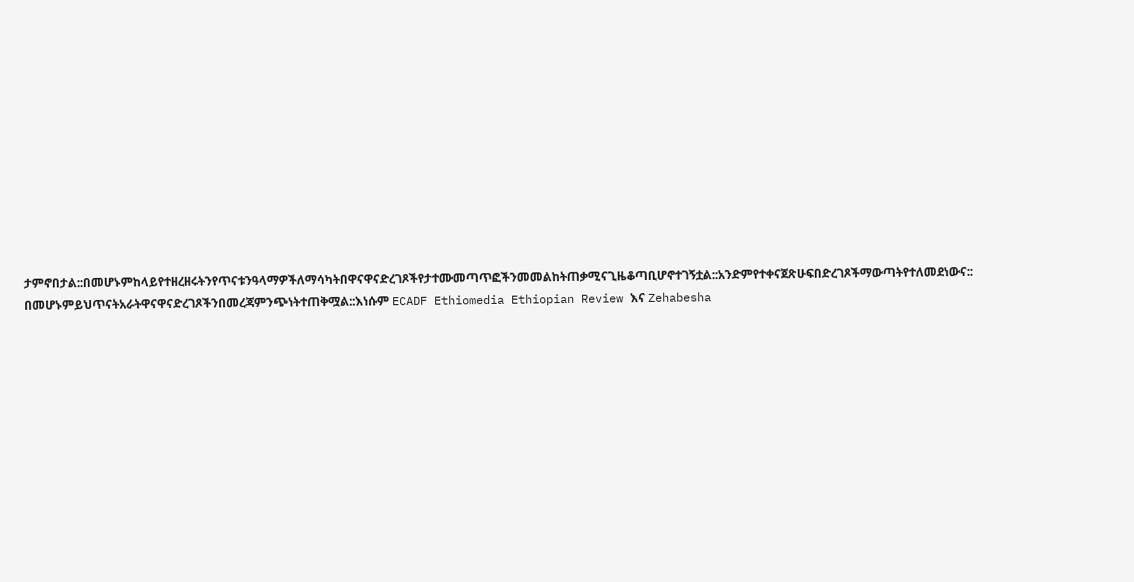ታምኖበታል::በመሆኑምከላይየተዘረዘሩትንየጥናቱንዓላማዎችለማሳካትበዋናዋናድረገጾችየታተሙመጣጥፎችንመመልከትጠቃሚናጊዜቆጣቢሆኖተገኝቷል::አንድምየተቀናጀጽሁፍበድረገጾችማውጣትየተለመደነውና:: በመሆኑምይህጥናትአራትዋናዋናድረገጾችንበመረጃምንጭነትተጠቅሟል::እነሱም ECADF Ethiomedia Ethiopian Review እና Zehabesha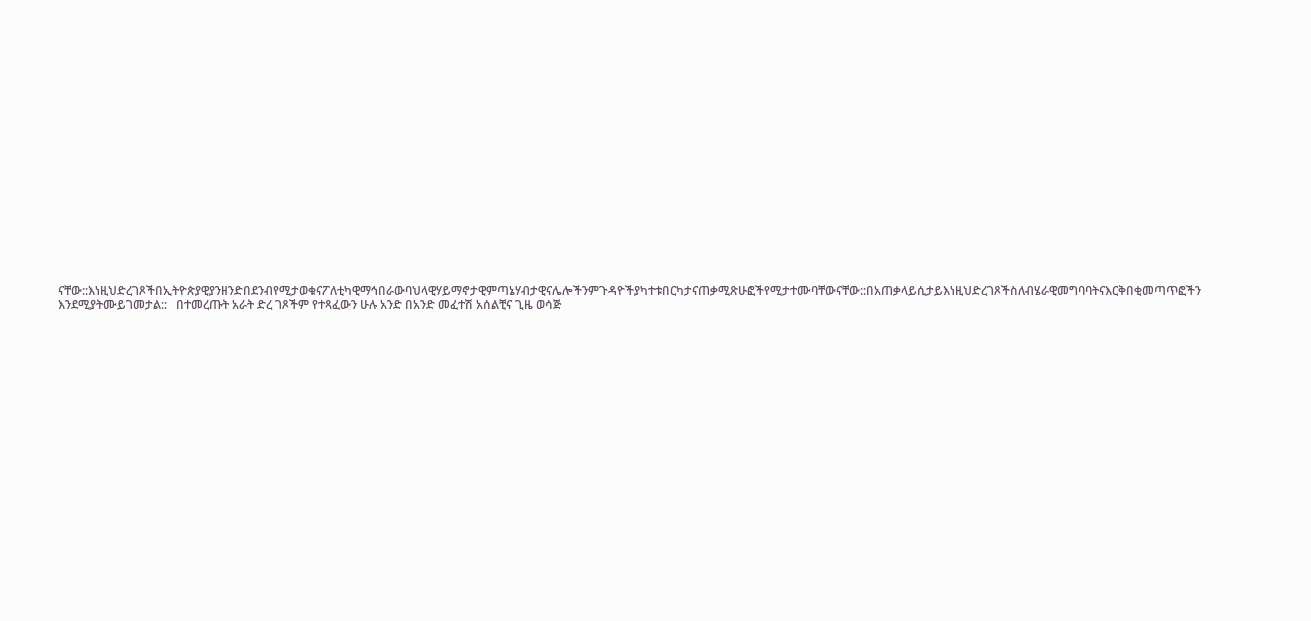ናቸው::እነዚህድረገጾችበኢትዮጵያዊያንዘንድበደንብየሚታወቁናፖለቲካዊማኅበራውባህላዊሃይማኖታዊምጣኔሃብታዊናሌሎችንምጉዳዮችያካተቱበርካታናጠቃሚጽሁፎችየሚታተሙባቸውናቸው::በአጠቃላይሲታይእነዚህድረገጾችስለብሄራዊመግባባትናእርቅበቂመጣጥፎችን እንደሚያትሙይገመታል::   በተመረጡት አራት ድረ ገጾችም የተጻፈውን ሁሉ አንድ በአንድ መፈተሽ አሰልቺና ጊዜ ወሳጅ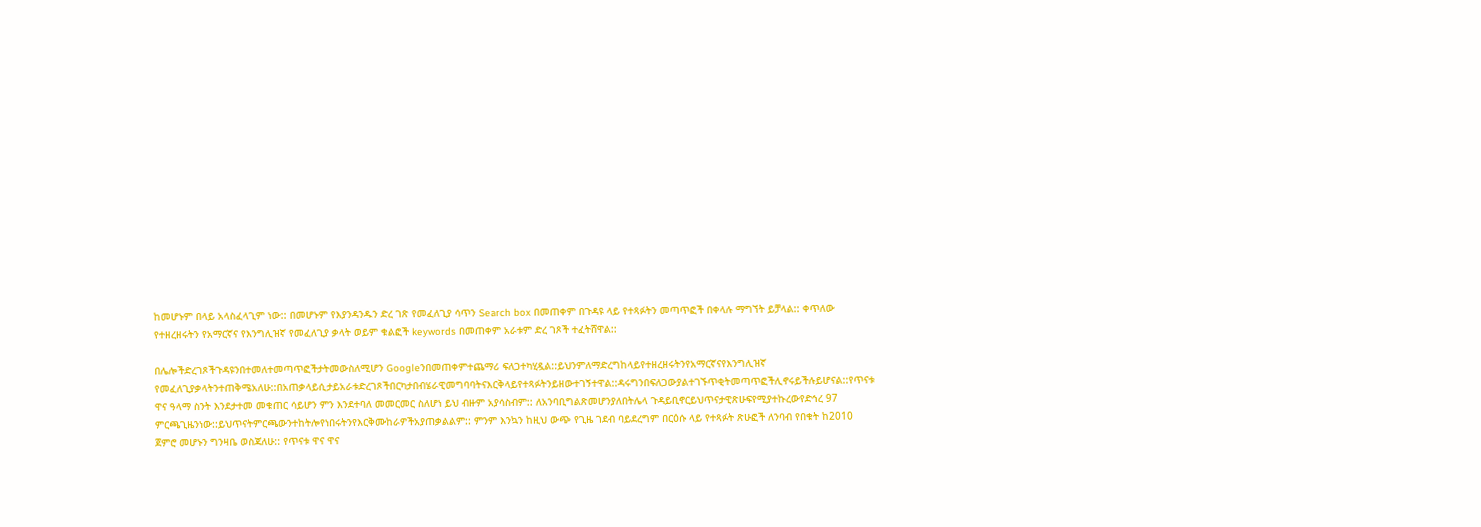ከመሆኑም በላይ አላስፈላጊም ነው:: በመሆኑም የእያንዳንዱን ድረ ገጽ የመፈለጊያ ሳጥን Search box በመጠቀም በጉዳዩ ላይ የተጻፉትን መጣጥፎች በቀላሉ ማግኘት ይቻላል:: ቀጥለው የተዘረዘሩትን የአማርኛና የእንግሊዝኛ የመፈለጊያ ቃላት ወይም ቁልፎች keywords በመጠቀም አራቱም ድረ ገጾች ተፈትሸዋል::

በሌሎችድረገጾችጉዳዩንበተመለተመጣጥፎችታትመውስለሚሆን Googleንበመጠቀምተጨማሪ ፍለጋተካሂዷል::ይህንምለማድረግከላይየተዘረዘሩትንየአማርኛናየእንግሊዝኛ  የመፈለጊያቃላትንተጠቅሜአለሁ::በአጠቃላይሲታይአራቱድረገጾችበርካታበብሄራዊመግባባትናእርቅላይየተጻፉትንይዘውተገኝተዋል::ዳሩግንበፍለጋውያልተገኙጥቂትመጣጥፎችሊኖሩይችሉይሆናል::የጥናቱ ዋና ዓላማ ስንት እንደታተመ መቁጠር ሳይሆን ምን እንደተባለ መመርመር ስለሆነ ይህ ብዙም አያሳስብም:: ለአንባቢግልጽመሆንያለበትሌላ ጉዳይቢኖርይህጥናታዊጽሁፍየሚያተኩረውየድኅረ 97 ምርጫጊዜንነው::ይህጥናትምርጫውንተከትሎየነበሩትንየእርቅሙከራዎችአያጠቃልልም:: ምንም እንኳን ከዚህ ውጭ የጊዜ ገደብ ባይደረግም በርዕሱ ላይ የተጻፉት ጽሁፎች ለንባብ የበቁት ከ2010 ጀምሮ መሆኑን ግንዛቤ ወስጃለሁ:: የጥናቱ ዋና ዋና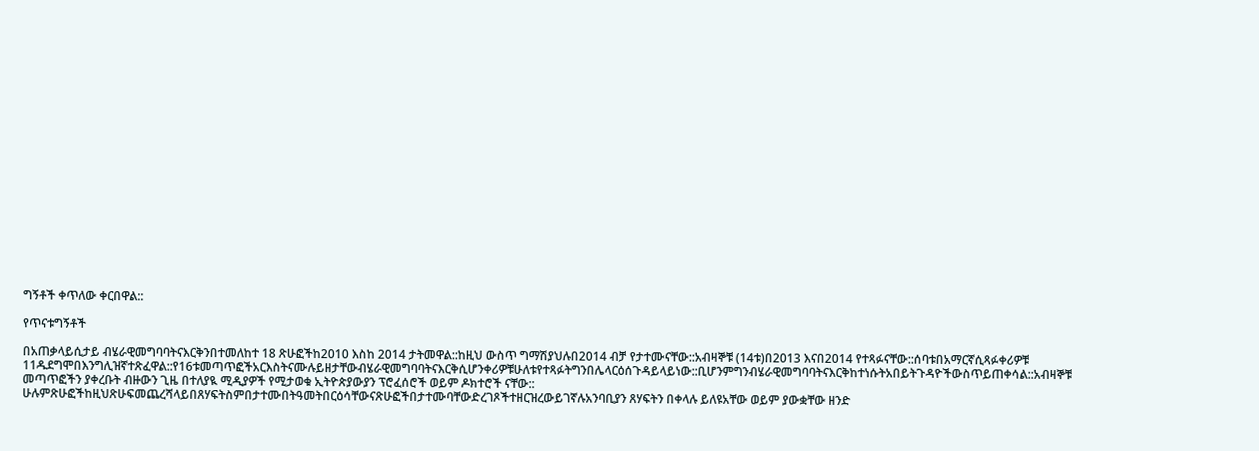ግኝቶች ቀጥለው ቀርበዋል::

የጥናቱግኝቶች

በአጠቃላይሲታይ ብሄራዊመግባባትናእርቅንበተመለከተ 18 ጽሁፎችከ2010 እስከ 2014 ታትመዋል::ከዚህ ውስጥ ግማሽያህሉበ2014 ብቻ የታተሙናቸው::አብዛኞቹ (14ቱ)በ2013 እናበ2014 የተጻፉናቸው::ሰባቱበአማርኛሲጻፉቀሪዎቹ 11ዱደግሞበእንግሊዝኛተጽፈዋል::የ16ቱመጣጥፎችአርእስትናሙሉይዘታቸውብሄራዊመግባባትናእርቅሲሆንቀሪዎቹሁለቱየተጻፉትግንበሌላርዕሰጉዳይላይነው::ቢሆንምግንብሄራዊመግባባትናእርቅከተነሱትአበይትጉዳዮችውስጥይጠቀሳል::አብዛኞቹ መጣጥፎችን ያቀረቡት ብዙውን ጊዜ በተለያዪ ሚዲያዎች የሚታወቁ ኢትዮጵያውያን ፕሮፈሰሮች ወይም ዶክተሮች ናቸው:: ሁሉምጽሁፎችከዚህጽሁፍመጨረሻላይበጸሃፍትስምበታተሙበትዓመትበርዕሳቸውናጽሁፎችበታተሙባቸውድረገጾችተዘርዝረውይገኛሉአንባቢያን ጸሃፍትን በቀላሉ ይለዩአቸው ወይም ያውቋቸው ዘንድ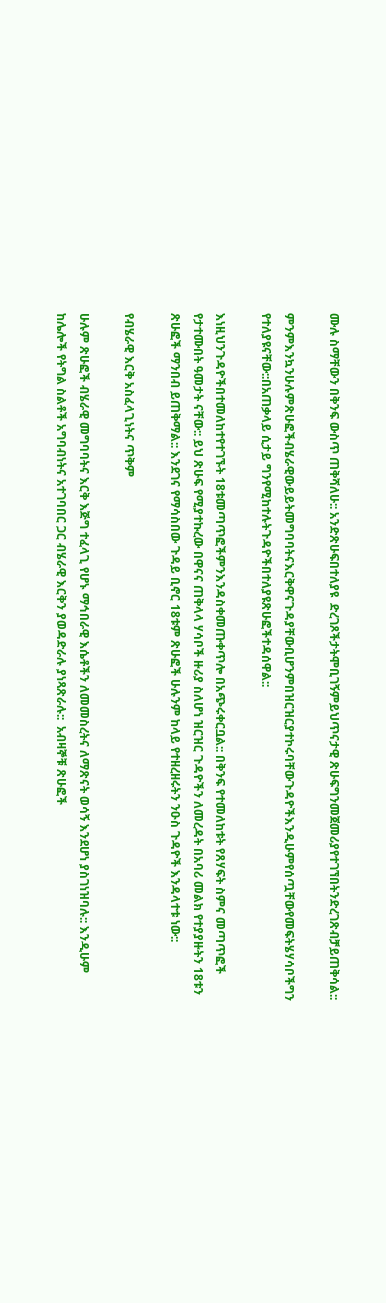ሙሉ ስማቸውን በቅንፍ ውስጥ ጠቅሻለሁ:: አንድጽሁፍበተለያዩ  ድረገጾችታትሞቢገኝምይህጥናታዊ ጽሁፍግንመጀመሪያየተገኘበትንድረገጽብቻይጠቅሳል::

ምንምእንኳንሁሉምጽሁፎችብሄራዊውይይትመግባባትናእርቅዋናጉዳያቸውቢሆንምበዝርዝርያተኮሩባቸውጉዳዮችእንዲሁምየሰጧቸውየመፍትሄሃሳቦችግን የተለያዩናቸው::በአጠቃላይ ሲታይ ግንየሚከተሉትጉዳዮችበተለያዩጽሁፎችተዳሰዋል::

እነዚህንጉዳዮችበተመለከተየተገኙት 18ቱመጣጥፎችምንእንዳስቀመጡቀጥሎ በአጭሩቀርቧል:: በቅንፍ የተመለከቱት የጸሃፍት ስምና መጣጥፎች የታተሙበት ዓመታት ናቸው:: ይህ ጽሁፍ የሚያተኩረው በዋናና ጠቅላላ ሃሳቦች ዙሪያ ስለሆነ ዝርዝር ጉዳዮችን ለመረዳት በአባሪ መልክ የተያያዙትን 18ቱን ጽሁፎች ማንበብ ይጠቅማል:: እንደገና የማሳስበው ጉዳይ ቢኖር 18ቱም ጽሁፎች ሁሉንም ከላይ የተዘረዘሩትን ንዑስ ጉዳዮች እንዳላተቱ ነው::

የብሄራዊ እርቅ አስፈላጊነትና ጥቅም

ሁሉም ጽሁፎች ብሄራዊ መግባባትና እርቅ እጅግ ተፈላጊ የሆኑ ማኅበራዊ እሴቶችን ለመመስረትና ለማጽናት ወሳኝ እንደሆነ ያስገነዝባሉ:: እንዲሁም ከሌሎች የትግል ስልቶች አግባብነትና አተገባበር ጋር ብሄራዊ እርቅን ያወዳድራሉ ያነጻጽራሉ::  አብዛኞቹ ጽሁፎች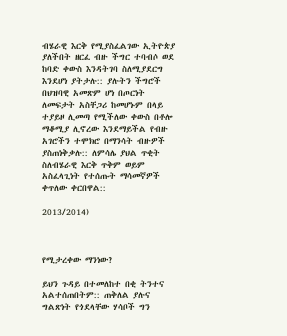ብሄራዊ እርቅ የሚያስፈልገው ኢትዮጵያ ያለችበት ዘርፈ ብዙ ችግር ተባብሶ ወደ ከባድ ቀውስ እንዳትገባ ስለሚያደርግ እንደሆነ ያትታሉ:: ያሉትን ችግሮች በህዝባዊ አመጽም ሆነ በጦርነት ለመፍታት አስቸጋሪ ከመሆኑም በላይ ተያይዞ ሊመጣ የሚችለው ቀውስ በቶሎ ማቆሚያ ሊኖረው እንደማይችል የብዙ አገሮችን ተሞክሮ በማንሳት ብዙዎች ያስጠነቅቃሉ:: ለምሳሌ ያህል ጥቂት ስለብሄራዊ እርቅ ጥቅም ወይም አስፈላጊነት የተሰጡት ማሳመኛዎች ቀጥለው ቀርበዋል::

2013/2014)



የሚታረቀው ማንነው?

ይህን ጉዳይ በተመለከተ በቂ ትንተና አልተሰጠበትም:: ጠቅለል ያሉና ግልጽነት የጎደላቸው ሃሳቦች ግን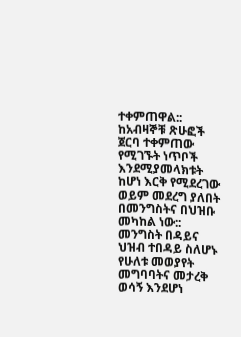ተቀምጠዋል:: ከአብዛኞቹ ጽሁፎች ጀርባ ተቀምጠው የሚገኙት ነጥቦች እንደሚያመላክቱት ከሆነ እርቅ የሚደረገው ወይም መደረግ ያለበት በመንግስትና በህዝቡ መካከል ነው:: መንግስት በዳይና ህዝብ ተበዳይ ስለሆኑ የሁለቱ መወያየት መግባባትና መታረቅ ወሳኝ እንደሆነ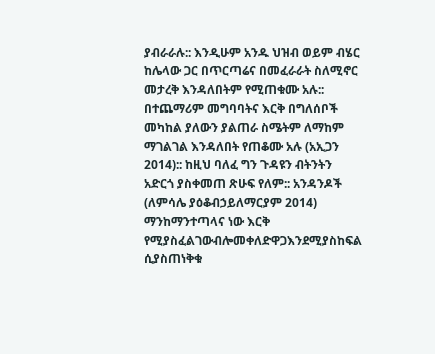ያብራራሉ:: እንዲሁም አንዱ ህዝብ ወይም ብሄር ከሌላው ጋር በጥርጣሬና በመፈራራት ስለሚኖር መታረቅ እንዳለበትም የሚጠቁሙ አሉ:: በተጨማሪም መግባባትና እርቅ በግለሰቦች መካከል ያለውን ያልጠራ ስሜትም ለማከም ማገልገል እንዳለበት የጠቆሙ አሉ (አኢጋን 2014):: ከዚህ ባለፈ ግን ጉዳዩን ብትንትን አድርጎ ያስቀመጠ ጽሁፍ የለም:: አንዳንዶች (ለምሳሌ ያዕቆብኃይለማርያም 2014) ማንከማንተጣላና ነው እርቅ የሚያስፈልገውብሎመቀለድዋጋእንደሚያስከፍል ሲያስጠነቅቁ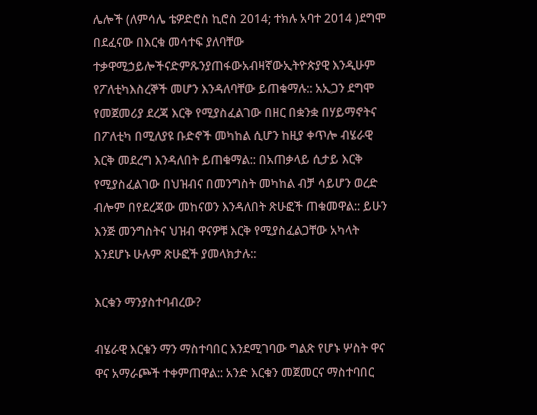ሌሎች (ለምሳሌ ቴዎድሮስ ኪሮስ 2014; ተክሉ አባተ 2014 )ደግሞ በደፈናው በእርቁ መሳተፍ ያለባቸው ተቃዋሚኃይሎችናድምጹንያጠፋውአብዛኛውኢትዮጵያዊ እንዲሁም የፖለቲካእስረኞች መሆን እንዳለባቸው ይጠቁማሉ:: አኢጋን ደግሞ የመጀመሪያ ደረጃ እርቅ የሚያስፈልገው በዘር በቋንቋ በሃይማኖትና በፖለቲካ በሚለያዩ ቡድኖች መካከል ሲሆን ከዚያ ቀጥሎ ብሄራዊ እርቅ መደረግ እንዳለበት ይጠቁማል:: በአጠቃላይ ሲታይ እርቅ የሚያስፈልገው በህዝብና በመንግስት መካከል ብቻ ሳይሆን ወረድ ብሎም በየደረጃው መከናወን እንዳለበት ጽሁፎች ጠቁመዋል:: ይሁን እንጅ መንግስትና ህዝብ ዋናዎቹ እርቅ የሚያስፈልጋቸው አካላት እንደሆኑ ሁሉም ጽሁፎች ያመላክታሉ::

እርቁን ማንያስተባብረው?

ብሄራዊ እርቁን ማን ማስተባበር እንደሚገባው ግልጽ የሆኑ ሦስት ዋና ዋና አማራጮች ተቀምጠዋል:: አንድ እርቁን መጀመርና ማስተባበር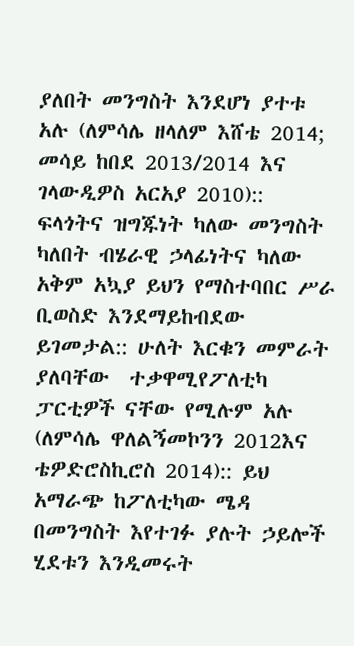ያለበት መንግስት እንደሆነ ያተቱ አሉ (ለምሳሌ ዘላለም እሸቴ 2014; መሳይ ከበደ 2013/2014 እና ገላውዲዎስ አርአያ 2010):: ፍላጎትና ዝግጁነት ካለው መንግስት ካለበት ብሄራዊ ኃላፊነትና ካለው አቅም አኳያ ይህን የማስተባበር ሥራ ቢወስድ እንደማይከብደው ይገመታል:: ሁለት እርቁን መምራት ያለባቸው  ተቃዋሚየፖለቲካ ፓርቲዎች ናቸው የሚሉም አሉ (ለምሳሌ ዋለልኝመኮንን 2012እና ቴዎድሮስኪሮስ 2014):: ይህ አማራጭ ከፖለቲካው ሜዳ በመንግስት እየተገፉ ያሉት ኃይሎች ሂደቱን እንዲመሩት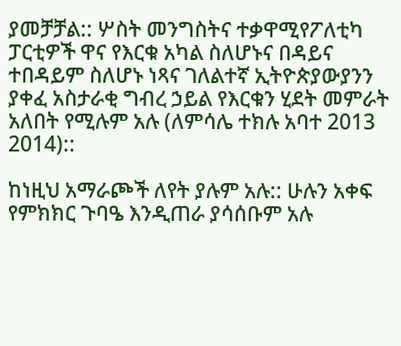ያመቻቻል:: ሦስት መንግስትና ተቃዋሚየፖለቲካ ፓርቲዎች ዋና የእርቁ አካል ስለሆኑና በዳይና ተበዳይም ስለሆኑ ነጻና ገለልተኛ ኢትዮጵያውያንን ያቀፈ አስታራቂ ግብረ ኃይል የእርቁን ሂደት መምራት አለበት የሚሉም አሉ (ለምሳሌ ተክሉ አባተ 2013 2014)::

ከነዚህ አማራጮች ለየት ያሉም አሉ:: ሁሉን አቀፍ የምክክር ጉባዔ እንዲጠራ ያሳሰቡም አሉ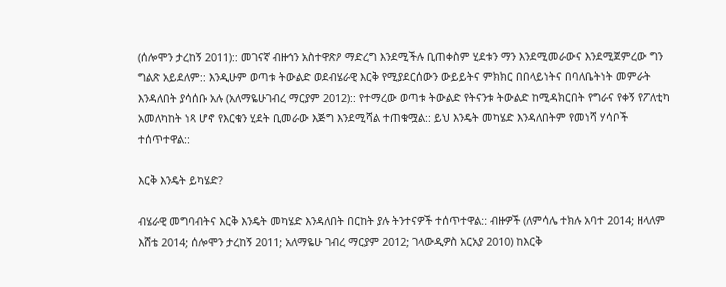(ሰሎሞን ታረከኝ 2011):: መገናኛ ብዙኅን አስተዋጽዖ ማድረግ እንደሚችሉ ቢጠቀስም ሂደቱን ማን እንደሚመራውና እንደሚጀምረው ግን ግልጽ አይደለም:: እንዲሁም ወጣቱ ትውልድ ወደብሄራዊ እርቅ የሚያደርሰውን ውይይትና ምክክር በበላይነትና በባለቤትነት መምራት እንዳለበት ያሳሰቡ አሉ (አለማዬሁገብረ ማርያም 2012):: የተማረው ወጣቱ ትውልድ የትናንቱ ትውልድ ከሚዳክርበት የግራና የቀኝ የፖለቲካ አመለካከት ነጻ ሆኖ የእርቁን ሂደት ቢመራው እጅግ እንደሚሻል ተጠቁሟል:: ይህ እንዴት መካሄድ እንዳለበትም የመነሻ ሃሳቦች ተሰጥተዋል::

እርቅ እንዴት ይካሄድ?

ብሄራዊ መግባብትና እርቅ እንዴት መካሄድ እንዳለበት በርከት ያሉ ትንተናዎች ተሰጥተዋል:: ብዙዎች (ለምሳሌ ተክሉ አባተ 2014; ዘላለም እሸቴ 2014; ሰሎሞን ታረከኝ 2011; አለማዬሁ ገብረ ማርያም 2012; ገላውዲዎስ አርአያ 2010) ከእርቅ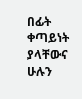በፊት ቀጣይነት ያላቸውና ሁሉን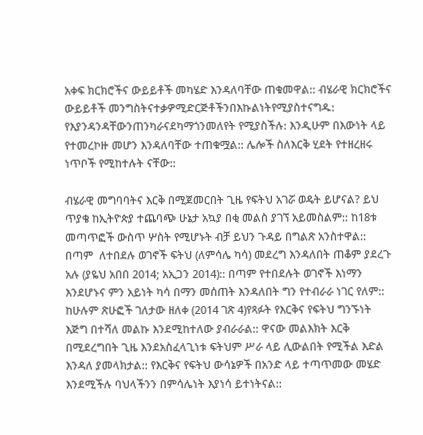አቀፍ ክርክሮችና ውይይቶች መካሄድ እንዳለባቸው ጠቁመዋል:: ብሄራዊ ክርክሮችና ውይይቶች መንግስትናተቃዎሚድርጅቶችንበእኩልነትየሚያስተናግዱ: የእያንዳንዳቸውንጠንካራናደካማጎንመለየት የሚያስችሉ: እንዲሁም በእውነት ላይ የተመረኮዙ መሆን እንዳለባቸው ተጠቁሟል:: ሌሎች ስለእርቅ ሂደት የተዘረዘሩ ነጥቦች የሚከተሉት ናቸው::

ብሄራዊ መግባባትና እርቅ በሚጀመርበት ጊዜ የፍትህ አገሯ ወዴት ይሆናል? ይህ ጥያቄ ከኢትዮጵያ ተጨባጭ ሁኔታ አኳያ በቂ መልስ ያገኘ አይመስልም:: ከ18ቱ መጣጥፎች ውስጥ ሦስት የሚሆኑት ብቻ ይህን ጉዳይ በግልጽ አንስተዋል:: በጣም  ለተበደሉ ወገኖች ፍትህ (ለምሳሌ ካሳ) መደረግ እንዳለበት ጠቆም ያደረጉ አሉ (ያዬህ አበበ 2014; አኢጋን 2014):: በጣም የተበደሉት ወገኖች እነማን እንደሆኑና ምን አይነት ካሳ በማን መሰጠት እንዳለበት ግን የተብራራ ነገር የለም:: ከሁሉም ጽሁፎች ገለታው ዘለቀ (2014 ገጽ 4)የጻፉት የእርቅና የፍትህ ግንኙነት እጅግ በተሻለ መልኩ እንደሚከተለው ያብራራል:: ዋናው መልእክት እርቅ በሚደረግበት ጊዜ እንደአስፈላጊነቱ ፍትህም ሥራ ላይ ሊውልበት የሚችል እድል እንዳለ ያመላክታል:: የእርቅና የፍትህ ውሳኔዎች በአንድ ላይ ተጣጥመው መሄድ እንደሚችሉ ባህላችንን በምሳሌነት እያነሳ ይተነትናል::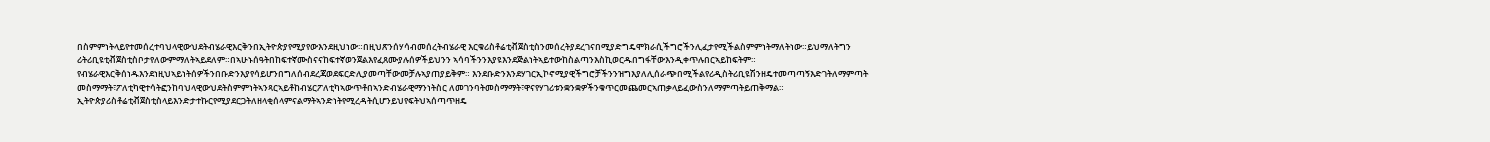በስምምነትላይየተመሰረተባህላዊውህደትብሄራዊእርቅንበኢትዮጵያየሚያየውእንደዚህነው።በዚህጽንሰሃሳብመሰረትብሄራዊ እርቁሪስቶሬቲቭጀስቲስንመሰረትያደረገናበሚያድግዴሞክራሲችግሮችንሊፈታየሚችልስምምነትማለትነው።ይህማለትግን ሪትሪቢዩቲቭጀስቲስቦታየለውምማለትኣይደለም።በኣሁኑሰዓትበከፍተኛሙስናናከፍተኛወንጀልእየፈጸሙያሉሰዎችይህንን ኣሳባችንንእያዩእንደጅልነትኣይተውከስልጣንእስኪወርዱበግፋቸውእንዲቀጥሉበርኣይከፍትም። የብሄራዊእርቅሰነዱእንደነዚህኣይነትሰዎችንበቡድንእያየሳይሆንበግለሰብደረጃወደፍርድሊያመጣቸውመቻሉኣያጠያይቅም። እንደቡድንእንደሃገርኢኮኖሚያዊችግሮቻችንንዝግእያለሊሰራጭበሚችልየሪዲስትሪቢዩሽንዘዴተመጣጣኝእድገትለማምጣት መስማማት፣ፖለቲካዊተሳትፎንከባህላዊውህደትስምምነትኣንጻርኣይቶከብሄርፖለቲካኣውጥቶበኣንድብሄራዊማንነትስር ለመገንባትመስማማት፣ዋናየሃገሪቱንቋንቋዎችንቁጥርመጨመርኣጠቃላይፈውስንለማምጣትይጠቅማል። ኢትዮጵያሪስቶሬቲቭጀስቲስላይእንድታተኩርየሚያደርጋትለዘላቂሰላምናልማትኣንድነትየሚረዳትሲሆንይህየፍትህኣሰጣጥዘዴ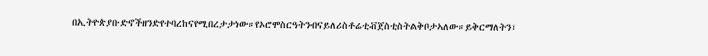በኢትዮጵያቡድኖችዘንድየተባረከናየሚበረታታነው።የኦሮሞስርዓትንብናይለሪስቶሬቲቭጀስቲስትልቅቦታኣለው።ይቅርማለትን፣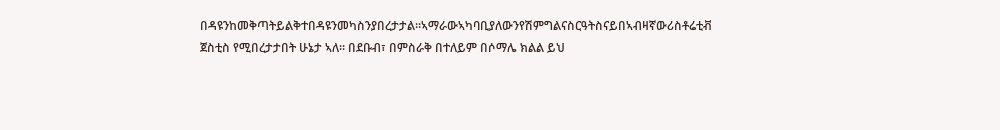በዳዩንከመቅጣትይልቅተበዳዩንመካስንያበረታታል።ኣማራውኣካባቢያለውንየሽምግልናስርዓትስናይበኣብዛኛውሪስቶሬቲቭ ጀስቲስ የሚበረታታበት ሁኔታ ኣለ። በደቡብ፣ በምስራቅ በተለይም በሶማሌ ክልል ይህ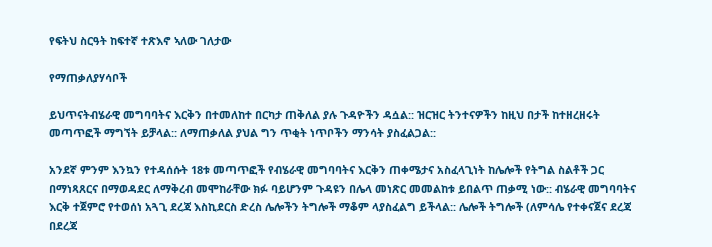የፍትህ ስርዓት ከፍተኛ ተጽእኖ ኣለው ገለታው

የማጠቃለያሃሳቦች

ይህጥናትብሄራዊ መግባባትና እርቅን በተመለከተ በርካታ ጠቅለል ያሉ ጉዳዮችን ዳሷል:: ዝርዝር ትንተናዎችን ከዚህ በታች ከተዘረዘሩት መጣጥፎች ማግኘት ይቻላል:: ለማጠቃለል ያህል ግን ጥቂት ነጥቦችን ማንሳት ያስፈልጋል::

አንደኛ ምንም እንኳን የተዳሰሱት 18ቱ መጣጥፎች የብሄራዊ መግባባትና እርቅን ጠቀሜታና አስፈላጊነት ከሌሎች የትግል ስልቶች ጋር በማነጻጸርና በማወዳደር ለማቅረብ መሞከራቸው ክፉ ባይሆንም ጉዳዩን በሌላ መነጽር መመልከቱ ይበልጥ ጠቃሚ ነው:: ብሄራዊ መግባባትና እርቅ ተጀምሮ የተወሰነ አጓጊ ደረጃ እስኪደርስ ድረስ ሌሎችን ትግሎች ማቆም ላያስፈልግ ይችላል:: ሌሎች ትግሎች (ለምሳሌ የተቀናጀና ደረጃ በደረጃ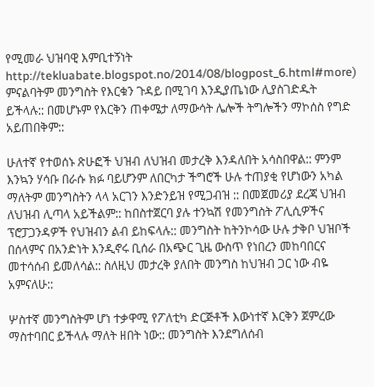የሚመራ ህዝባዊ እምቢተኝነት http://tekluabate.blogspot.no/2014/08/blogpost_6.html#more) ምናልባትም መንግስት የእርቁን ጉዳይ በሚገባ እንዲያጤነው ሊያስገድዱት ይችላሉ:: በመሆኑም የእርቅን ጠቀሜታ ለማውሳት ሌሎች ትግሎችን ማኮሰስ የግድ አይጠበቅም::

ሁለተኛ የተወሰኑ ጽሁፎች ህዝብ ለህዝብ መታረቅ እንዳለበት አሳስበዋል:: ምንም እንኳን ሃሳቡ በራሱ ክፉ ባይሆንም ለበርካታ ችግሮች ሁሉ ተጠያቂ የሆነውን አካል ማለትም መንግስትን ላላ አርገን እንድንይዝ የሚጋብዝ :: በመጀመሪያ ደረጃ ህዝብ ለህዝብ ሊጣላ አይችልም:: ከበስተጀርባ ያሉ ተንኳሽ የመንግስት ፖሊሲዎችና ፕሮፓጋንዳዎች የህዝብን ልብ ይከፍላሉ:: መንግስት ከትንኮሳው ሁሉ ታቅቦ ህዝቦች በሰላምና በአንድነት እንዲኖሩ ቢሰራ በአጭር ጊዜ ውስጥ የነበረን መከባበርና መተሳሰብ ይመለሳል:: ስለዚህ መታረቅ ያለበት መንግስ ከህዝብ ጋር ነው ብዬ አምናለሁ::

ሦስተኛ መንግስትም ሆነ ተቃዋሚ የፖለቲካ ድርጅቶች እውነተኛ እርቅን ጀምረው ማስተባበር ይችላሉ ማለት ዘበት ነው:: መንግስት እንደግለሰብ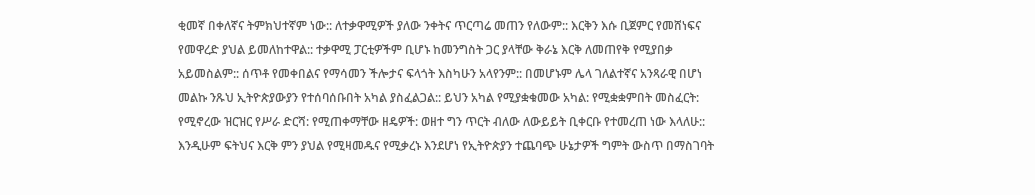ቂመኛ በቀለኛና ትምክህተኛም ነው:: ለተቃዋሚዎች ያለው ንቀትና ጥርጣሬ መጠን የለውም:: እርቅን እሱ ቢጀምር የመሸነፍና የመዋረድ ያህል ይመለከተዋል:: ተቃዋሚ ፓርቲዎችም ቢሆኑ ከመንግስት ጋር ያላቸው ቅራኔ እርቅ ለመጠየቅ የሚያበቃ አይመስልም:: ሰጥቶ የመቀበልና የማሳመን ችሎታና ፍላጎት እስካሁን አላየንም:: በመሆኑም ሌላ ገለልተኛና አንጻራዊ በሆነ መልኩ ንጹህ ኢትዮጵያውያን የተሰባሰቡበት አካል ያስፈልጋል:: ይህን አካል የሚያቋቁመው አካል: የሚቋቋምበት መስፈርት: የሚኖረው ዝርዝር የሥራ ድርሻ: የሚጠቀማቸው ዘዴዎች: ወዘተ ግን ጥርት ብለው ለውይይት ቢቀርቡ የተመረጠ ነው እላለሁ:: እንዲሁም ፍትህና እርቅ ምን ያህል የሚዛመዱና የሚቃረኑ እንደሆነ የኢትዮጵያን ተጨባጭ ሁኔታዎች ግምት ውስጥ በማስገባት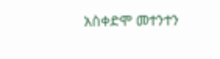አስቀድሞ መተንተን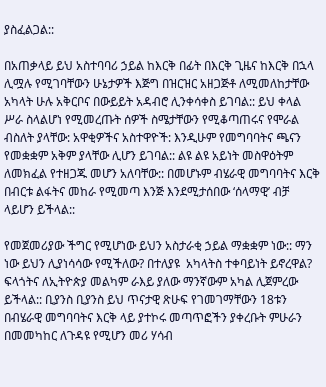ያስፈልጋል::

በአጠቃላይ ይህ አስተባባሪ ኃይል ከእርቅ በፊት በእርቅ ጊዜና ከእርቅ በኋላ ሊሟሉ የሚገባቸውን ሁኔታዎች እጅግ በዝርዝር አዘጋጅቶ ለሚመለከታቸው አካላት ሁሉ አቅርቦና በውይይት አዳብሮ ሊንቀሳቀስ ይገባል:: ይህ ቀላል ሥራ ስላልሆነ የሚመረጡት ሰዎች ስሜታቸውን የሚቆጣጠሩና የሞራል ብስለት ያላቸው: አዋቂዎችና አስተዋዮች: እንዲሁም የመግባባትና ጫናን የመቋቋም አቅም ያላቸው ሊሆን ይገባል:: ልዩ ልዩ አይነት መስዋዕትም ለመክፈል የተዘጋጁ መሆን አለባቸው:: በመሆኑም ብሄራዊ መግባባትና እርቅ በብርቱ ልፋትና መከራ የሚመጣ እንጅ እንደሚታሰበው ‘ሰላማዊ’ ብቻ ላይሆን ይችላል::

የመጀመሪያው ችግር የሚሆነው ይህን አስታራቂ ኃይል ማቋቋም ነው:: ማን ነው ይህን ሊያነሳሳው የሚችለው? በተለያዩ  አካላትስ ተቀባይነት ይኖረዋል? ፍላጎትና ለኢትዮጵያ መልካም ራእይ ያለው ማንኛውም አካል ሊጀምረው ይችላል:: ቢያንስ ቢያንስ ይህ ጥናታዊ ጽሁፍ የገመገማቸውን 18ቱን በብሄራዊ መግባባትና እርቅ ላይ ያተኮሩ መጣጥፎችን ያቀረቡት ምሁራን በመመካከር ለጉዳዩ የሚሆን መሪ ሃሳብ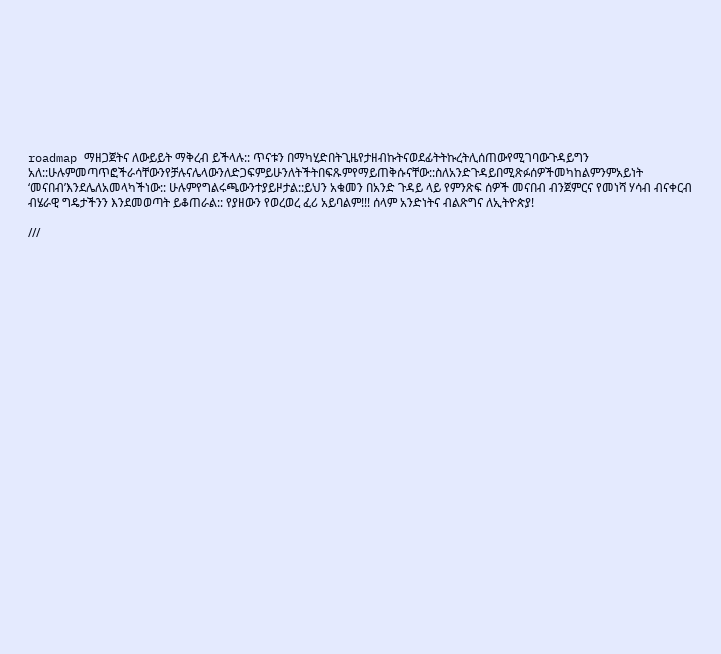roadmap ማዘጋጀትና ለውይይት ማቅረብ ይችላሉ:: ጥናቱን በማካሂድበትጊዜየታዘብኩትናወደፊትትኩረትሊሰጠውየሚገባውጉዳይግን አለ::ሁሉምመጣጥፎችራሳቸውንየቻሉናሌላውንለድጋፍምይሁንለትችትበፍጹምየማይጠቅሱናቸው::ስለአንድጉዳይበሚጽፉሰዎችመካከልምንምአይነት ‘መናበብ’እንደሌለአመላካችነው:: ሁሉምየግልሩጫውንተያይዞታል::ይህን አቁመን በአንድ ጉዳይ ላይ የምንጽፍ ሰዎች መናበብ ብንጀምርና የመነሻ ሃሳብ ብናቀርብ ብሄራዊ ግዴታችንን እንደመወጣት ይቆጠራል:: የያዘውን የወረወረ ፈሪ አይባልም!!! ሰላም አንድነትና ብልጽግና ለኢትዮጵያ!

///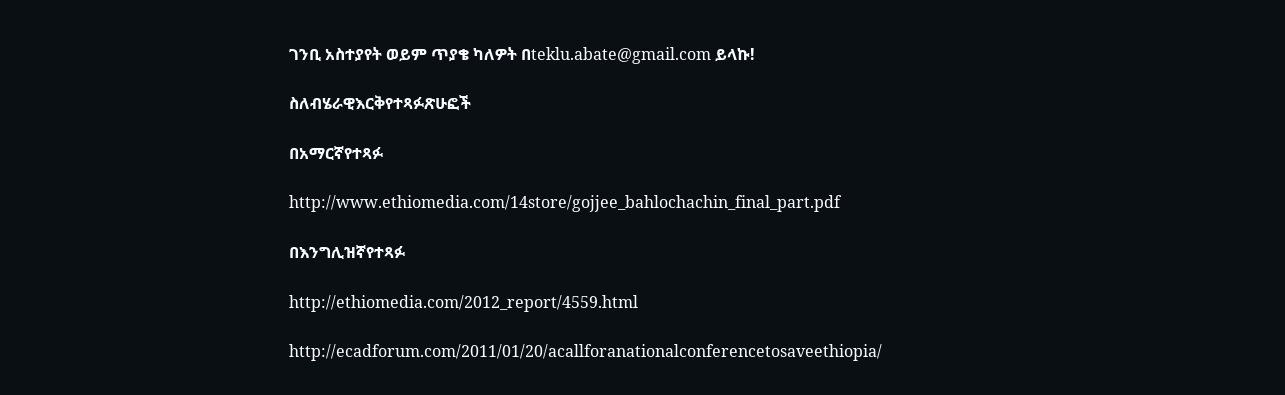ገንቢ አስተያየት ወይም ጥያቄ ካለዎት በteklu.abate@gmail.com ይላኩ!

ስለብሄራዊእርቅየተጻፉጽሁፎች

በአማርኛየተጻፉ

http://www.ethiomedia.com/14store/gojjee_bahlochachin_final_part.pdf

በእንግሊዝኛየተጻፉ

http://ethiomedia.com/2012_report/4559.html

http://ecadforum.com/2011/01/20/acallforanationalconferencetosaveethiopia/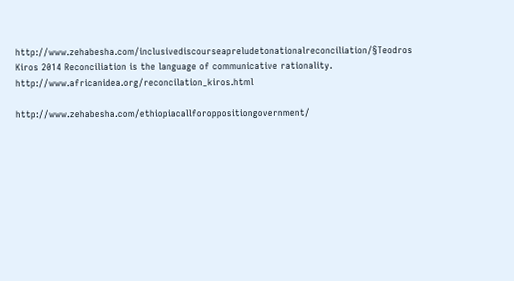http://www.zehabesha.com/inclusivediscourseapreludetonationalreconciliation/§Teodros Kiros 2014 Reconciliation is the language of communicative rationality.  http://www.africanidea.org/reconcilation_kiros.html

http://www.zehabesha.com/ethiopiacallforoppositiongovernment/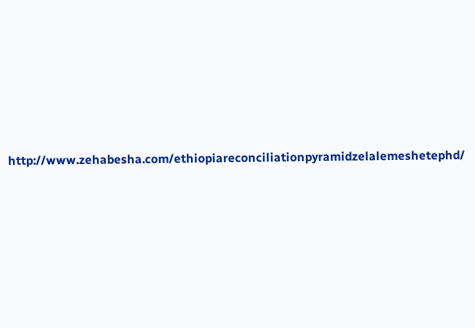http://www.zehabesha.com/ethiopiareconciliationpyramidzelalemeshetephd/